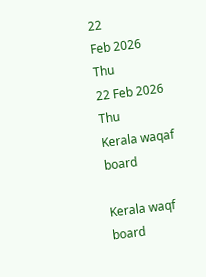22
Feb 2026
Thu
22 Feb 2026 Thu
Kerala waqaf board

Kerala waqf board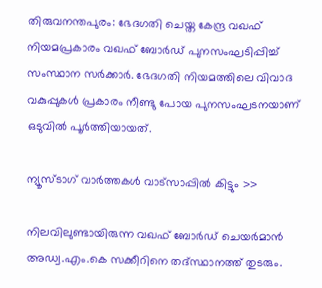തിരുവനന്തപുരം: ഭേദഗതി ചെയ്ത കേന്ദ്ര വഖഫ് നിയമപ്രകാരം വഖഫ് ബോര്‍ഡ് പുനസംഘടിപ്പിച്ച് സംസ്ഥാന സര്‍ക്കാര്‍. ഭേദഗതി നിയമത്തിലെ വിവാദ വകുപ്പുകള്‍ പ്രകാരം നീണ്ടു പോയ പുനസംഘടനയാണ് ഒടുവില്‍ പൂര്‍ത്തിയായത്.

ന്യൂസ്ടാഗ് വാര്‍ത്തകള്‍ വാട്‌സാപ്പില്‍ കിട്ടും >>

നിലവിലുണ്ടായിരുന്ന വഖഫ് ബോര്‍ഡ് ചെയര്‍മാന്‍ അഡ്വ.എം.കെ സക്കീറിനെ തദ്സ്ഥാനത്ത് തുടരും.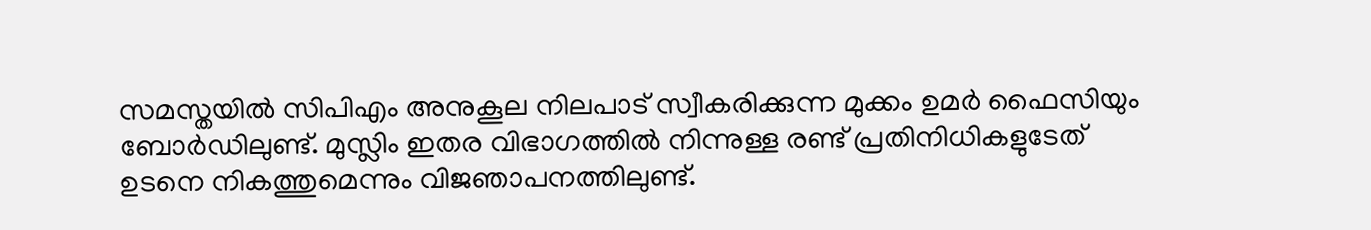സമസ്തയില്‍ സിപിഎം അനുകൂല നിലപാട് സ്വീകരിക്കുന്ന മുക്കം ഉമര്‍ ഫൈസിയും ബോര്‍ഡിലുണ്ട്. മുസ്ലിം ഇതര വിഭാഗത്തില്‍ നിന്നുള്ള രണ്ട് പ്രതിനിധികളുടേത് ഉടനെ നികത്തുമെന്നും വിജഞാപനത്തിലുണ്ട്.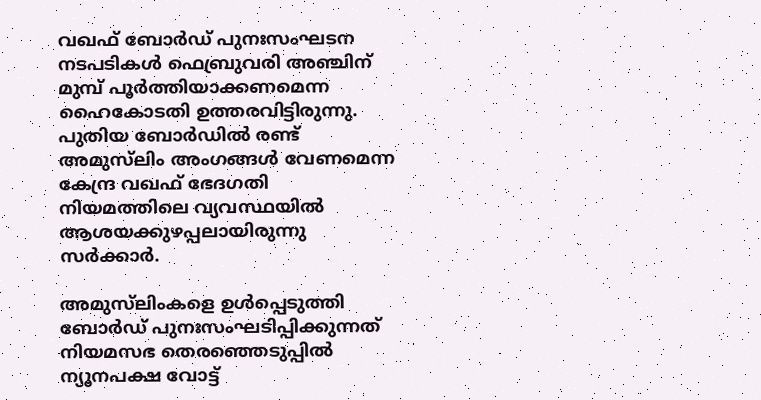വഖഫ് ബോര്‍ഡ് പുനഃസംഘടന നടപടികള്‍ ഫെബ്രുവരി അഞ്ചിന് മുമ്പ് പൂര്‍ത്തിയാക്കണമെന്ന ഹൈകോടതി ഉത്തരവിട്ടിരുന്നു. പുതിയ ബോര്‍ഡില്‍ രണ്ട് അമുസ്‌ലിം അംഗങ്ങള്‍ വേണമെന്ന കേന്ദ്ര വഖഫ് ഭേദഗതി നിയമത്തിലെ വ്യവസ്ഥയില്‍ ആശയക്കുഴപ്പലായിരുന്നു സര്‍ക്കാര്‍.

അമുസ്‌ലിംകളെ ഉള്‍പ്പെടുത്തി ബോര്‍ഡ് പുനഃസംഘടിപ്പിക്കുന്നത് നിയമസഭ തെരഞ്ഞെടുപ്പില്‍ ന്യൂനപക്ഷ വോട്ട്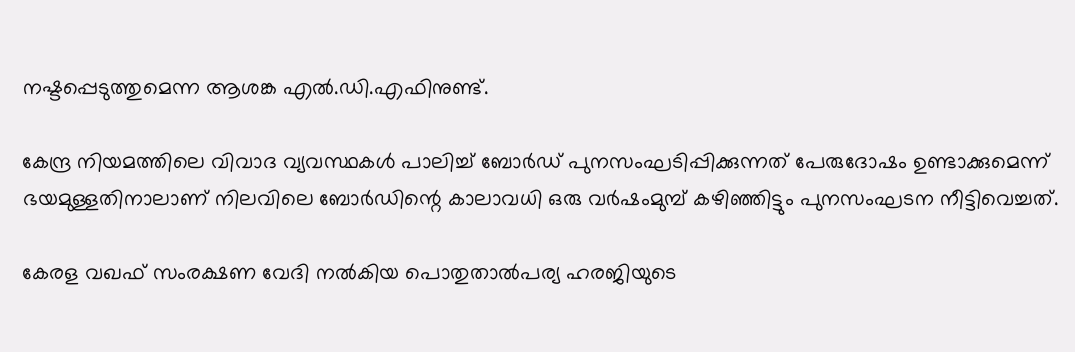നഷ്ടപ്പെടുത്തുമെന്ന ആശങ്ക എല്‍.ഡി.എഫിനുണ്ട്.

കേന്ദ്ര നിയമത്തിലെ വിവാദ വ്യവസ്ഥകള്‍ പാലിച്ച് ബോര്‍ഡ് പുനസംഘടിപ്പിക്കുന്നത് പേരുദോഷം ഉണ്ടാക്കുമെന്ന് ഭയമുള്ളതിനാലാണ് നിലവിലെ ബോര്‍ഡിന്റെ കാലാവധി ഒരു വര്‍ഷംമുമ്പ് കഴിഞ്ഞിട്ടും പുനസംഘടന നീട്ടിവെച്ചത്.

കേരള വഖഫ് സംരക്ഷണ വേദി നല്‍കിയ പൊതുതാല്‍പര്യ ഹരജിയുടെ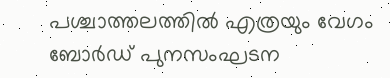പശ്ചാത്തലത്തില്‍ എത്രയും വേഗം ബോര്‍ഡ് പുനസംഘടന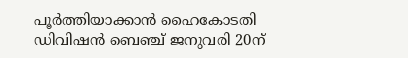പൂര്‍ത്തിയാക്കാന്‍ ഹൈകോടതി ഡിവിഷന്‍ ബെഞ്ച് ജനുവരി 20ന്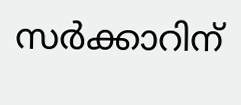സര്‍ക്കാറിന്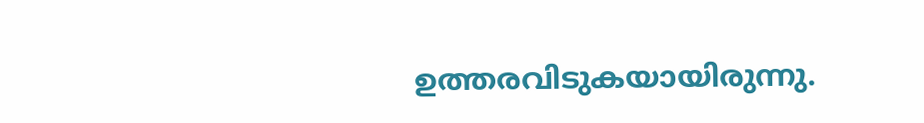ഉത്തരവിടുകയായിരുന്നു.